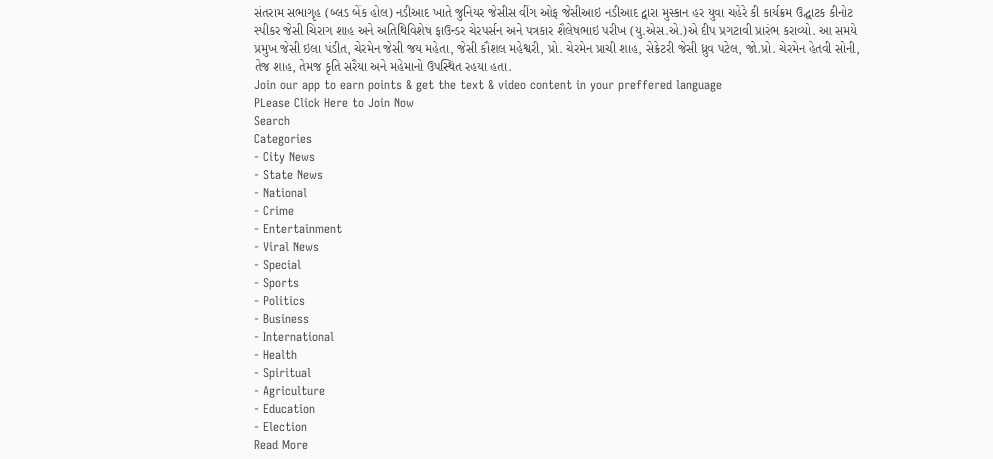સંતરામ સભાગૃહ (બ્લડ બેંક હોલ) નડીઆદ ખાતે જુનિયર જેસીસ વીંગ ઓફ જેસીઆઇ નડીઆદ દ્વારા મુસ્કાન હર યુવા ચહેરે કી કાર્યક્રમ ઉદ્ઘાટક કીનોટ સ્પીકર જેસી ચિરાગ શાહ અને અતિથિવિશેષ ફાઉન્ડર ચેરપર્સન અને પત્રકાર શૈલેષભાઇ પરીખ (યુ.એસ.એ.)એ દીપ પ્રગટાવી પ્રારંભ કરાવ્યો. આ સમયે પ્રમુખ જેસી ઇલા પંડીત, ચેરમેન જેસી જય મહેતા, જેસી કૌશલ મહેશ્વરી, પ્રો. ચેરમેન પ્રાચી શાહ, સેક્રેટરી જેસી ધ્રુવ પટેલ, જો.પ્રો. ચેરમેન હેતવી સોની, તેજ શાહ, તેમજ કૃતિ સરૈયા અને મહેમાનો ઉપસ્થિત રહયા હતા.
Join our app to earn points & get the text & video content in your preffered language
PLease Click Here to Join Now
Search
Categories
- City News
- State News
- National
- Crime
- Entertainment
- Viral News
- Special
- Sports
- Politics
- Business
- International
- Health
- Spiritual
- Agriculture
- Education
- Election
Read More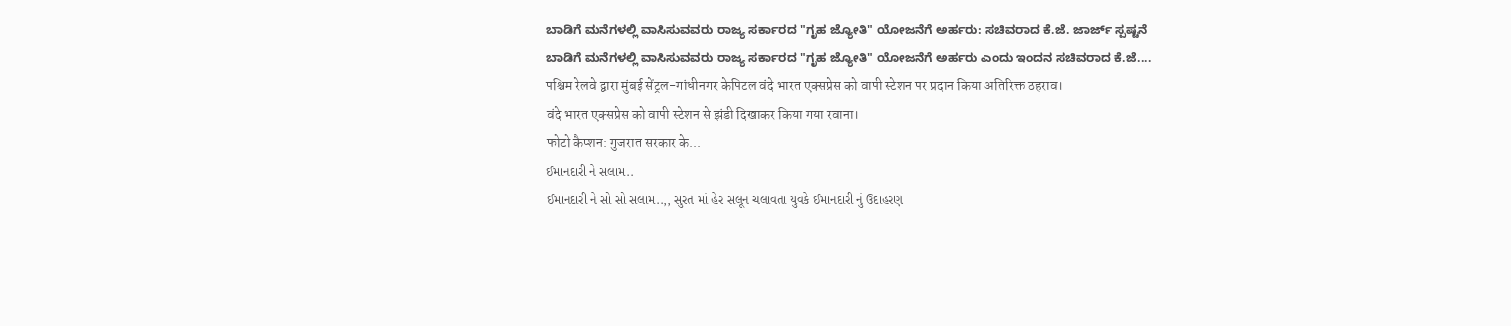ಬಾಡಿಗೆ ಮನೆಗಳಲ್ಲಿ ವಾಸಿಸುವವರು ರಾಜ್ಯ ಸರ್ಕಾರದ "ಗೃಹ ಜ್ಯೋತಿ" ಯೋಜನೆಗೆ ಅರ್ಹರು: ಸಚಿವರಾದ ಕೆ.ಜೆ. ಜಾರ್ಜ್ ಸ್ಪಷ್ಟನೆ
ಬಾಡಿಗೆ ಮನೆಗಳಲ್ಲಿ ವಾಸಿಸುವವರು ರಾಜ್ಯ ಸರ್ಕಾರದ "ಗೃಹ ಜ್ಯೋತಿ" ಯೋಜನೆಗೆ ಅರ್ಹರು ಎಂದು ಇಂದನ ಸಚಿವರಾದ ಕೆ.ಜೆ....
पश्चिम रेलवे द्वारा मुंबई सेंट्रल-गांधीनगर केपिटल वंदे भारत एक्सप्रेस को वापी स्टेशन पर प्रदान किया अतिरिक्त ठहराव।
वंदे भारत एक्सप्रेस को वापी स्टेशन से झंडी दिखाकर किया गया रवाना।
फोटो कैप्शन: गुजरात सरकार के...
ઈમાનદારી ને સલામ..
ઈમાનદારી ને સો સો સલામ..,, સુરત માં હેર સલૂન ચલાવતા યુવકે ઈમાનદારી નું ઉદાહરણ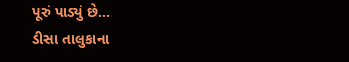પૂરું પાડ્યું છે...
ડીસા તાલુકાના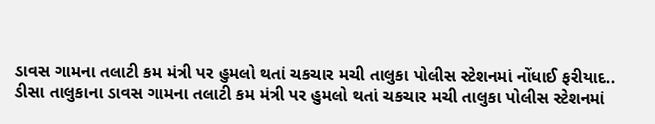ડાવસ ગામના તલાટી કમ મંત્રી પર હુમલો થતાં ચકચાર મચી તાલુકા પોલીસ સ્ટેશનમાં નોંધાઈ ફરીયાદ..
ડીસા તાલુકાના ડાવસ ગામના તલાટી કમ મંત્રી પર હુમલો થતાં ચકચાર મચી તાલુકા પોલીસ સ્ટેશનમાં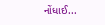નોંધાઈ...